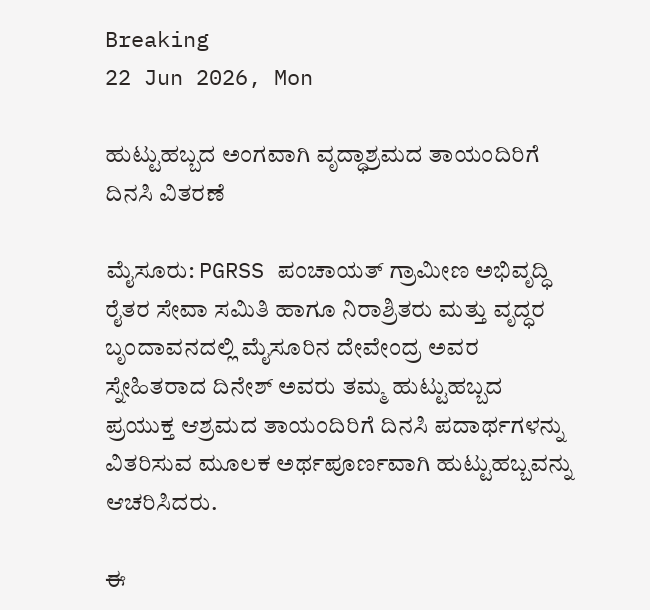Breaking
22 Jun 2026, Mon

ಹುಟ್ಟುಹಬ್ಬದ ಅಂಗವಾಗಿ ವೃದ್ಧಾಶ್ರಮದ ತಾಯಂದಿರಿಗೆ ದಿನಸಿ ವಿತರಣೆ

ಮೈಸೂರು: PGRSS ಪಂಚಾಯತ್ ಗ್ರಾಮೀಣ ಅಭಿವೃದ್ಧಿ ರೈತರ ಸೇವಾ ಸಮಿತಿ ಹಾಗೂ ನಿರಾಶ್ರಿತರು ಮತ್ತು ವೃದ್ಧರ ಬೃಂದಾವನದಲ್ಲಿ ಮೈಸೂರಿನ ದೇವೇಂದ್ರ ಅವರ ಸ್ನೇಹಿತರಾದ ದಿನೇಶ್ ಅವರು ತಮ್ಮ ಹುಟ್ಟುಹಬ್ಬದ ಪ್ರಯುಕ್ತ ಆಶ್ರಮದ ತಾಯಂದಿರಿಗೆ ದಿನಸಿ ಪದಾರ್ಥಗಳನ್ನು ವಿತರಿಸುವ ಮೂಲಕ ಅರ್ಥಪೂರ್ಣವಾಗಿ ಹುಟ್ಟುಹಬ್ಬವನ್ನು ಆಚರಿಸಿದರು.

ಈ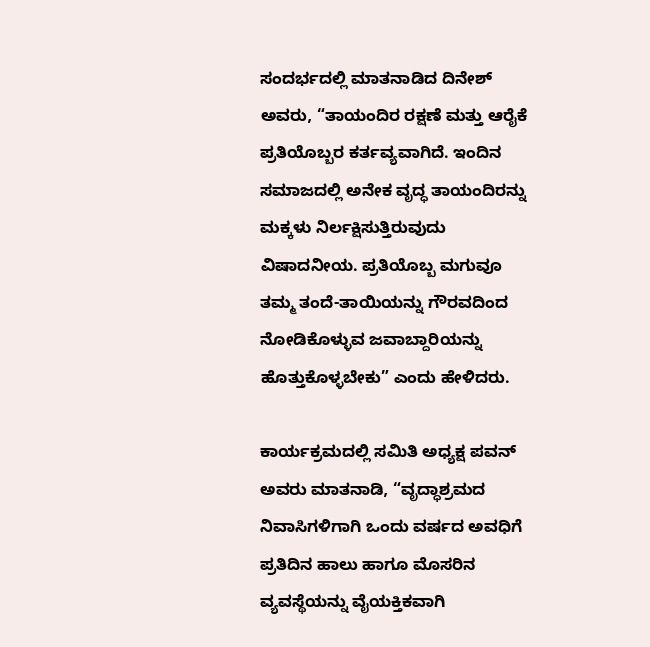ಸಂದರ್ಭದಲ್ಲಿ ಮಾತನಾಡಿದ ದಿನೇಶ್ ಅವರು, “ತಾಯಂದಿರ ರಕ್ಷಣೆ ಮತ್ತು ಆರೈಕೆ ಪ್ರತಿಯೊಬ್ಬರ ಕರ್ತವ್ಯವಾಗಿದೆ. ಇಂದಿನ ಸಮಾಜದಲ್ಲಿ ಅನೇಕ ವೃದ್ಧ ತಾಯಂದಿರನ್ನು ಮಕ್ಕಳು ನಿರ್ಲಕ್ಷಿಸುತ್ತಿರುವುದು ವಿಷಾದನೀಯ. ಪ್ರತಿಯೊಬ್ಬ ಮಗುವೂ ತಮ್ಮ ತಂದೆ-ತಾಯಿಯನ್ನು ಗೌರವದಿಂದ ನೋಡಿಕೊಳ್ಳುವ ಜವಾಬ್ದಾರಿಯನ್ನು ಹೊತ್ತುಕೊಳ್ಳಬೇಕು” ಎಂದು ಹೇಳಿದರು.

ಕಾರ್ಯಕ್ರಮದಲ್ಲಿ ಸಮಿತಿ ಅಧ್ಯಕ್ಷ ಪವನ್ ಅವರು ಮಾತನಾಡಿ, “ವೃದ್ಧಾಶ್ರಮದ ನಿವಾಸಿಗಳಿಗಾಗಿ ಒಂದು ವರ್ಷದ ಅವಧಿಗೆ ಪ್ರತಿದಿನ ಹಾಲು ಹಾಗೂ ಮೊಸರಿನ ವ್ಯವಸ್ಥೆಯನ್ನು ವೈಯಕ್ತಿಕವಾಗಿ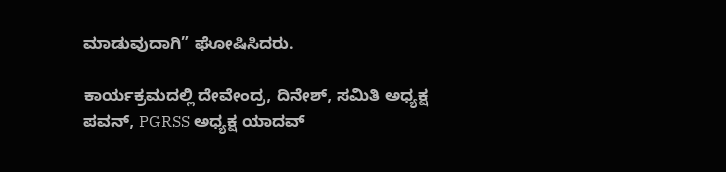ಮಾಡುವುದಾಗಿ” ಘೋಷಿಸಿದರು.

ಕಾರ್ಯಕ್ರಮದಲ್ಲಿ ದೇವೇಂದ್ರ, ದಿನೇಶ್, ಸಮಿತಿ ಅಧ್ಯಕ್ಷ ಪವನ್, PGRSS ಅಧ್ಯಕ್ಷ ಯಾದವ್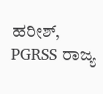ಹರೀಶ್, PGRSS ರಾಜ್ಯ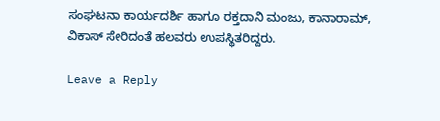ಸಂಘಟನಾ ಕಾರ್ಯದರ್ಶಿ ಹಾಗೂ ರಕ್ತದಾನಿ ಮಂಜು, ಕಾನಾರಾಮ್, ವಿಕಾಸ್ ಸೇರಿದಂತೆ ಹಲವರು ಉಪಸ್ಥಿತರಿದ್ದರು.

Leave a Reply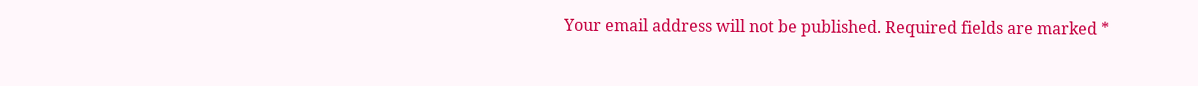Your email address will not be published. Required fields are marked *